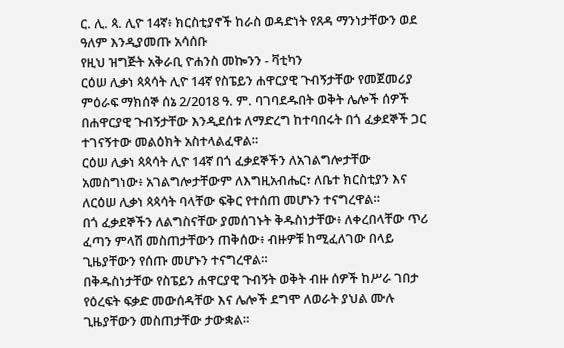ር. ሊ. ጳ. ሊዮ 14ኛ፥ ክርስቲያኖች ከራስ ወዳድነት የጸዳ ማንነታቸውን ወደ ዓለም እንዲያመጡ አሳሰቡ
የዚህ ዝግጅት አቅራቢ ዮሐንስ መኰንን - ቫቲካን
ርዕሠ ሊቃነ ጳጳሳት ሊዮ 14ኛ የስፔይን ሐዋርያዊ ጉብኝታቸው የመጀመሪያ ምዕራፍ ማክሰኞ ሰኔ 2/2018 ዓ. ም. ባገባደዱበት ወቅት ሌሎች ሰዎች በሐዋርያዊ ጉብኝታቸው እንዲደሰቱ ለማድረግ ከተባበሩት በጎ ፈቃደኞች ጋር ተገናኝተው መልዕክት አስተላልፈዋል።
ርዕሠ ሊቃነ ጳጳሳት ሊዮ 14ኛ በጎ ፈቃደኞችን ለአገልግሎታቸው አመስግነው፥ አገልግሎታቸውም ለእግዚአብሔር፣ ለቤተ ክርስቲያን እና ለርዕሠ ሊቃነ ጳጳሳት ባላቸው ፍቅር የተሰጠ መሆኑን ተናግረዋል።
በጎ ፈቃደኞችን ለልግስናቸው ያመሰገኑት ቅዱስነታቸው፥ ለቀረበላቸው ጥሪ ፈጣን ምላሽ መስጠታቸውን ጠቅሰው፥ ብዙዎቹ ከሚፈለገው በላይ ጊዜያቸውን የሰጡ መሆኑን ተናግረዋል።
በቅዱስነታቸው የስፔይን ሐዋርያዊ ጉብኝት ወቅት ብዙ ሰዎች ከሥራ ገበታ የዕረፍት ፍቃድ መውሰዳቸው እና ሌሎች ደግሞ ለወራት ያህል ሙሉ ጊዜያቸውን መስጠታቸው ታውቋል።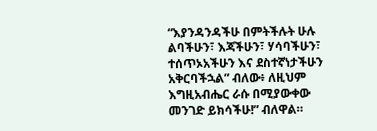“እያንዳንዳችሁ በምትችሉት ሁሉ ልባችሁን፣ እጃችሁን፣ ሃሳባችሁን፣ ተሰጥኦአችሁን እና ደስተኛነታችሁን አቅርባችኋል” ብለው፥ ለዚህም እግዚአብሔር ራሱ በሚያውቀው መንገድ ይክሳችሁ!” ብለዋል።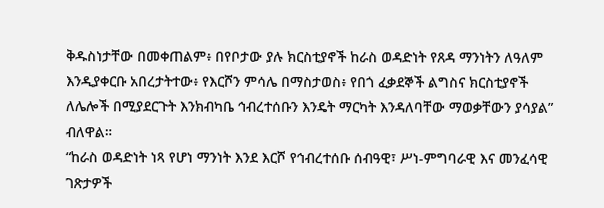ቅዱስነታቸው በመቀጠልም፥ በየቦታው ያሉ ክርስቲያኖች ከራስ ወዳድነት የጸዳ ማንነትን ለዓለም እንዲያቀርቡ አበረታትተው፥ የእርሾን ምሳሌ በማስታወስ፥ የበጎ ፈቃደኞች ልግስና ክርስቲያኖች ለሌሎች በሚያደርጉት እንክብካቤ ኅብረተሰቡን እንዴት ማርካት እንዳለባቸው ማወቃቸውን ያሳያል” ብለዋል።
“ከራስ ወዳድነት ነጻ የሆነ ማንነት እንደ እርሾ የኅብረተሰቡ ሰብዓዊ፣ ሥነ-ምግባራዊ እና መንፈሳዊ ገጽታዎች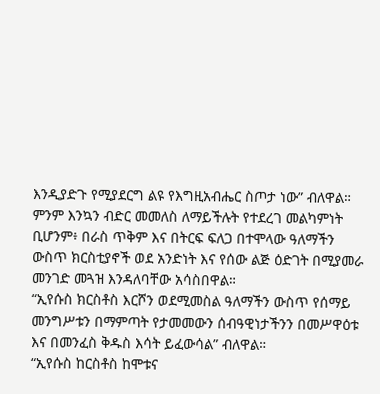እንዲያድጉ የሚያደርግ ልዩ የእግዚአብሔር ስጦታ ነው” ብለዋል።
ምንም እንኳን ብድር መመለስ ለማይችሉት የተደረገ መልካምነት ቢሆንም፥ በራስ ጥቅም እና በትርፍ ፍለጋ በተሞላው ዓለማችን ውስጥ ክርስቲያኖች ወደ አንድነት እና የሰው ልጅ ዕድገት በሚያመራ መንገድ መጓዝ እንዳለባቸው አሳስበዋል።
“ኢየሱስ ክርስቶስ እርሾን ወደሚመስል ዓለማችን ውስጥ የሰማይ መንግሥቱን በማምጣት የታመመውን ሰብዓዊነታችንን በመሥዋዕቱ እና በመንፈስ ቅዱስ እሳት ይፈውሳል” ብለዋል።
“ኢየሱስ ከርስቶስ ከሞቱና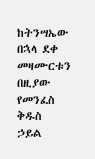ከትንሣኤው በኋላ ደቀ መዛሙርቱን በዚያው የመንፈስ ቅዱስ ኃይል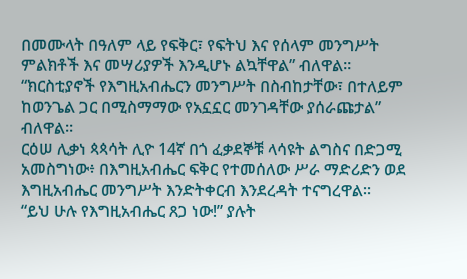በመሙላት በዓለም ላይ የፍቅር፣ የፍትህ እና የሰላም መንግሥት ምልክቶች እና መሣሪያዎች እንዲሆኑ ልኳቸዋል” ብለዋል።
“ክርስቲያኖች የእግዚአብሔርን መንግሥት በስብከታቸው፣ በተለይም ከወንጌል ጋር በሚስማማው የአኗኗር መንገዳቸው ያሰራጩታል” ብለዋል።
ርዕሠ ሊቃነ ጳጳሳት ሊዮ 14ኛ በጎ ፈቃደኞቹ ላሳዩት ልግስና በድጋሚ አመስግነው፥ በእግዚአብሔር ፍቅር የተመሰለው ሥራ ማድሪድን ወደ እግዚአብሔር መንግሥት እንድትቀርብ እንደረዳት ተናግረዋል።
“ይህ ሁሉ የእግዚአብሔር ጸጋ ነው!” ያሉት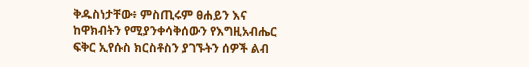ቅዱስነታቸው፥ ምስጢሩም ፀሐይን እና ከዋክብትን የሚያንቀሳቅሰውን የእግዚአብሔር ፍቅር ኢየሱስ ክርስቶስን ያገኙትን ሰዎች ልብ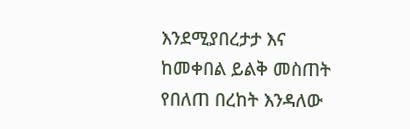እንደሚያበረታታ እና ከመቀበል ይልቅ መስጠት የበለጠ በረከት እንዳለው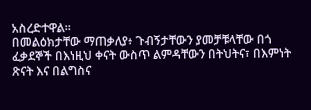አስረድተዋል።
በመልዕክታቸው ማጠቃለያ፥ ጉብኝታቸውን ያመቻቹላቸው በጎ ፈቃደኞች በእነዚህ ቀናት ውስጥ ልምዳቸውን በትህትና፣ በእምነት ጽናት እና በልግስና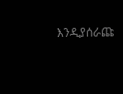እንዲያሰራጩ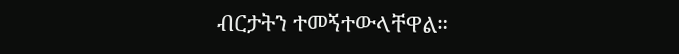ብርታትን ተመኝተውላቸዋል።